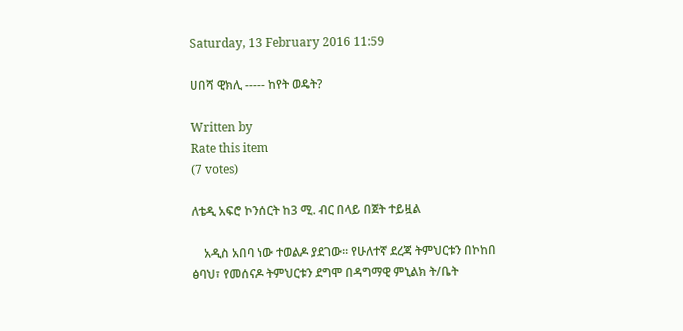Saturday, 13 February 2016 11:59

ሀበሻ ዊክሊ ----- ከየት ወዴት?

Written by
Rate this item
(7 votes)

ለቴዲ አፍሮ ኮንሰርት ከ3 ሚ. ብር በላይ በጀት ተይዟል

    አዲስ አበባ ነው ተወልዶ ያደገው፡፡ የሁለተኛ ደረጃ ትምህርቱን በኮከበ ፅባህ፣ የመሰናዶ ትምህርቱን ደግሞ በዳግማዊ ምኒልክ ት/ቤት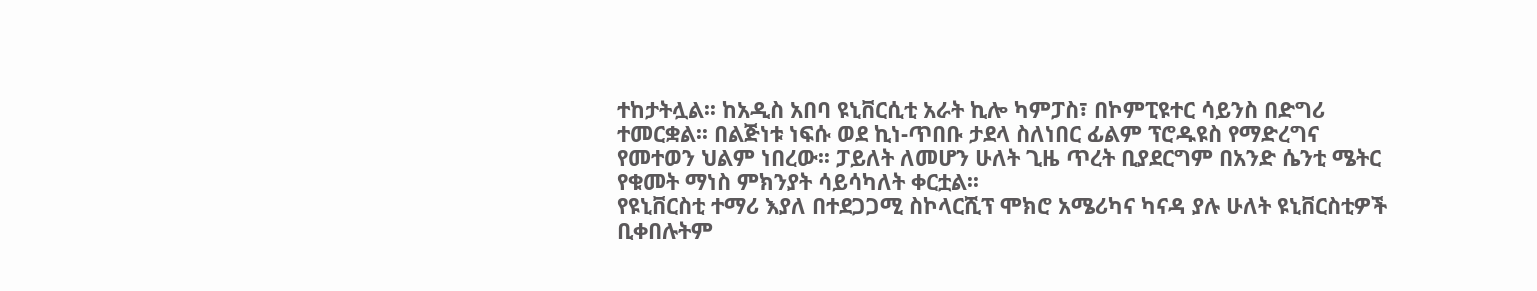ተከታትሏል፡፡ ከአዲስ አበባ ዩኒቨርሲቲ አራት ኪሎ ካምፓስ፣ በኮምፒዩተር ሳይንስ በድግሪ ተመርቋል፡፡ በልጅነቱ ነፍሱ ወደ ኪነ-ጥበቡ ታደላ ስለነበር ፊልም ፕሮዱዩስ የማድረግና የመተወን ህልም ነበረው፡፡ ፓይለት ለመሆን ሁለት ጊዜ ጥረት ቢያደርግም በአንድ ሴንቲ ሜትር የቁመት ማነስ ምክንያት ሳይሳካለት ቀርቷል፡፡
የዩኒቨርስቲ ተማሪ እያለ በተደጋጋሚ ስኮላርሺፕ ሞክሮ አሜሪካና ካናዳ ያሉ ሁለት ዩኒቨርስቲዎች ቢቀበሉትም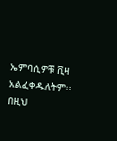ኤምባሲዎቹ ቪዛ አልፈቀዱለትም፡፡ በዚህ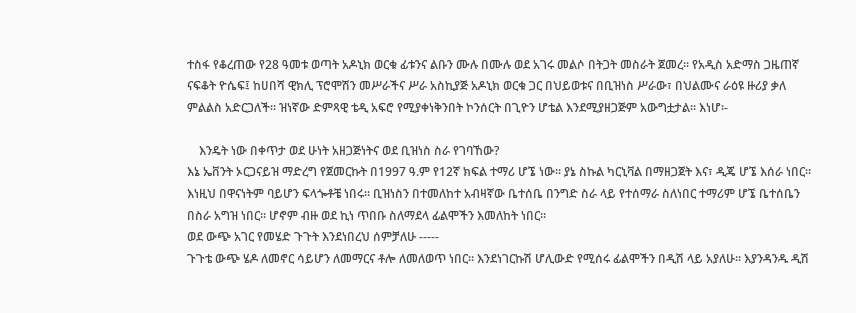ተስፋ የቆረጠው የ28 ዓመቱ ወጣት አዶኒክ ወርቁ ፊቱንና ልቡን ሙሉ በሙሉ ወደ አገሩ መልሶ በትጋት መስራት ጀመረ፡፡ የአዲስ አድማስ ጋዜጠኛ ናፍቆት ዮሴፍ፤ ከሀበሻ ዊክሊ ፕሮሞሽን መሥራችና ሥራ አስኪያጅ አዶኒክ ወርቁ ጋር በህይወቱና በቢዝነስ ሥራው፣ በህልሙና ራዕዩ ዙሪያ ቃለ ምልልስ አድርጋለች፡፡ ዝነኛው ድምጻዊ ቴዲ አፍሮ የሚያቀነቅንበት ኮንሰርት በጊዮን ሆቴል እንደሚያዘጋጅም አውግቷታል፡፡ እነሆ፡-

    እንዴት ነው በቀጥታ ወደ ሁነት አዘጋጅነትና ወደ ቢዝነስ ስራ የገባኸው?
እኔ ኤቨንት ኦርጋናይዝ ማድረግ የጀመርኩት በ1997 ዓ.ም የ12ኛ ክፍል ተማሪ ሆኜ ነው፡፡ ያኔ ስኩል ካርኒቫል በማዘጋጀት እና፣ ዲጄ ሆኜ እሰራ ነበር፡፡ እነዚህ በዋናነትም ባይሆን ፍላጐቶቼ ነበሩ፡፡ ቢዝነስን በተመለከተ አብዛኛው ቤተሰቤ በንግድ ስራ ላይ የተሰማራ ስለነበር ተማሪም ሆኜ ቤተሰቤን በስራ አግዝ ነበር፡፡ ሆኖም ብዙ ወደ ኪነ ጥበቡ ስለማደላ ፊልሞችን እመለከት ነበር፡፡
ወደ ውጭ አገር የመሄድ ጉጉት እንደነበረህ ሰምቻለሁ -----
ጉጉቴ ውጭ ሄዶ ለመኖር ሳይሆን ለመማርና ቶሎ ለመለወጥ ነበር፡፡ እንደነገርኩሽ ሆሊውድ የሚሰሩ ፊልሞችን በዲሽ ላይ አያለሁ፡፡ እያንዳንዱ ዲሽ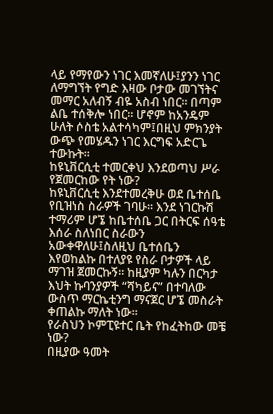ላይ የማየውን ነገር እመኛለሁ፤ያንን ነገር ለማግኘት የግድ እዛው ቦታው መገኘትና መማር አለብኝ ብዬ አስብ ነበር፡፡ በጣም ልቤ ተሰቅሎ ነበር፡፡ ሆኖም ከአንዴም ሁለት ሶስቴ አልተሳካም፤በዚህ ምክንያት ውጭ የመሄዱን ነገር እርግፍ አድርጌ ተውኩት፡፡
ከዩኒቨርሲቲ ተመርቀህ እንደወጣህ ሥራ የጀመርከው የት ነው?
ከዩኒቨርሲቲ እንደተመረቅሁ ወደ ቤተሰቤ የቢዝነስ ስራዎች ገባሁ፡፡ እንደ ነገርኩሽ ተማሪም ሆኜ ከቤተሰቤ ጋር በትርፍ ሰዓቴ እሰራ ስለነበር ስራውን አውቀዋለሁ፤ስለዚህ ቤተሰቤን እየወከልኩ በተለያዩ የስራ ቦታዎች ላይ ማገዝ ጀመርኩኝ፡፡ ከዚያም ካሉን በርካታ እህት ኩባንያዎች “ሻካይና” በተባለው ውስጥ ማርኬቲንግ ማናጀር ሆኜ መስራት ቀጠልኩ ማለት ነው፡፡
የራስህን ኮምፒዩተር ቤት የከፈትከው መቼ ነው?
በዚያው ዓመት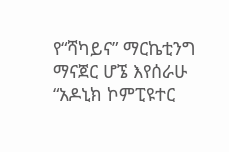የ“ሻካይና” ማርኬቲንግ ማናጀር ሆኜ እየሰራሁ “አዶኒክ ኮምፒዩተር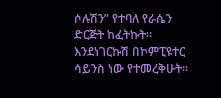ሶሉሽን” የተባለ የራሴን ድርጅት ከፈትኩት፡፡ እንደነገርኩሽ በኮምፒዩተር ሳይንስ ነው የተመረቅሁት፡፡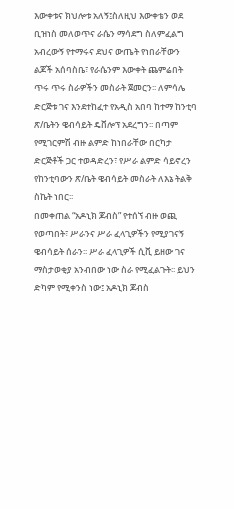እውቀቱና ክህሎቱ አለኝ፤ስለዚህ እውቀቴን ወደ ቢዝነስ መለወጥና ራሴን ማሳደግ ስለምፈልግ አብረውኝ የተማሩና ደህና ውጤት የነበራቸውን ልጆች አሰባስቤ፣ የራሴንም እውቀት ጨምሬበት ጥሩ ጥሩ ስራዎችን መስራት ጀመርን፡፡ ለምሳሌ ድርጅቱ ገና እንደተከፈተ የአዲስ አበባ ከተማ ከንቲባ ጽ/ቤትን ዌብሳይት ዴቨሎፕ አደረግን፡፡ በጣም የሚገርምሽ ብዙ ልምድ ከነበራቸው በርካታ ድርጅቶች ጋር ተወዳድረን፣ የሥራ ልምድ ሳይኖረን የከንቲባውን ጽ/ቤት ዌብሳይት መስራት ለእኔ ትልቅ ስኬት ነበር፡፡
በመቀጠል “አዶኒክ ጆብስ” የተሰኘ ብዙ ወጪ የወጣበት፣ ሥራንና ሥራ ፈላጊዎችን የሚያገናኝ ዌብሳይት ሰራን፡፡ ሥራ ፈላጊዎች ሲቪ ይዘው ገና ማስታወቂያ አንብበው ነው ስራ የሚፈልጉት፡፡ ይህን ድካም የሚቀንስ ነው፤ አዶኒክ ጆብስ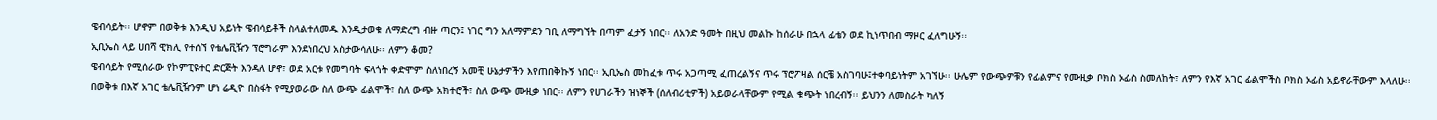ዌብሳይት፡፡ ሆኖም በወቅቱ እንዲህ አይነት ዌብሳይቶች ስላልተለመዱ እንዲታወቁ ለማድረግ ብዙ ጣርን፤ ነገር ግን አለማምደን ገቢ ለማግኘት በጣም ፈታኝ ነበር፡፡ ለአንድ ዓመት በዚህ መልኩ ከሰራሁ በኋላ ፊቴን ወደ ኪነጥበብ ማዞር ፈለግሁኝ፡፡
ኢቢኤስ ላይ ሀበሻ ዊክሊ የተሰኘ የቴሌቪዥን ፕሮግራም እንደነበረህ አስታውሳለሁ፡፡ ለምን ቆመ?
ዌብሳይት የሚሰራው የኮምፒዩተር ድርጅት እንዳለ ሆኖ፣ ወደ አርቱ የመግባት ፍላጎት ቀድሞም ስለነበረኝ አመቺ ሁኔታዎችን እየጠበቅኩኝ ነበር፡፡ ኢቢኤስ መከፈቱ ጥሩ አጋጣሚ ፈጠረልኝና ጥሩ ፕሮፖዛል ሰርቼ አስገባሁ፤ተቀባይነትም አገኘሁ፡፡ ሁሌም የውጭዎቹን የፊልምና የሙዚቃ ቦክስ ኦፊስ ስመለከት፣ ለምን የእኛ አገር ፊልሞችስ ቦክስ ኦፊስ አይኖራቸውም እላለሁ፡፡ በወቅቱ በእኛ አገር ቴሌቪዥንም ሆነ ሬዲዮ በስፋት የሚያወራው ስለ ውጭ ፊልሞች፣ ስለ ውጭ አክተሮች፣ ስለ ውጭ ሙዚቃ ነበር፡፡ ለምን የሀገራችን ዝነኞች (ሰለብሪቲዎች) አይወራላቸውም የሚል ቁጭት ነበረብኝ፡፡ ይህንን ለመስራት ካለኝ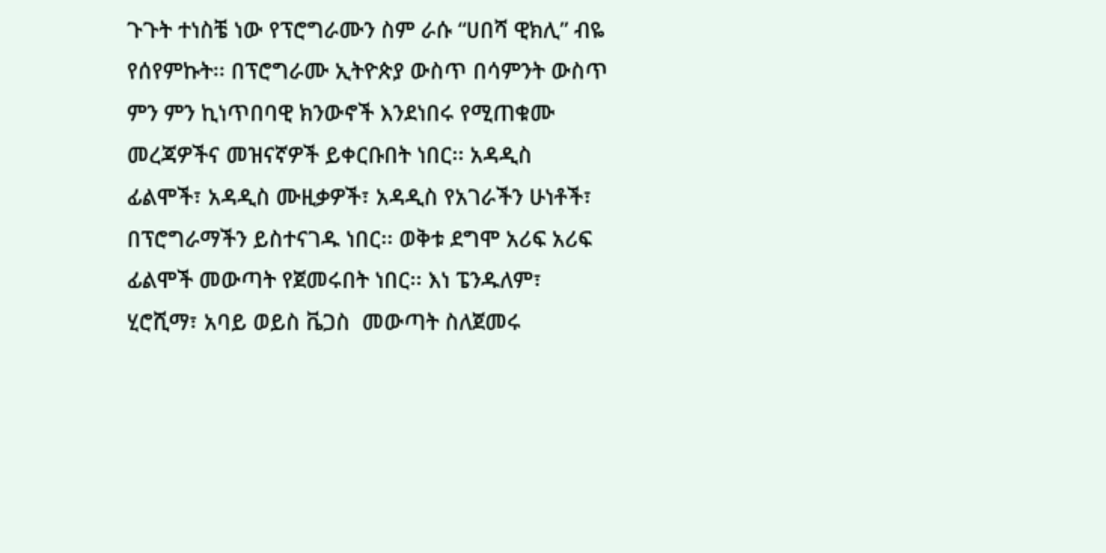ጉጉት ተነስቼ ነው የፕሮግራሙን ስም ራሱ “ሀበሻ ዊክሊ” ብዬ የሰየምኩት፡፡ በፕሮግራሙ ኢትዮጵያ ውስጥ በሳምንት ውስጥ ምን ምን ኪነጥበባዊ ክንውኖች እንደነበሩ የሚጠቁሙ መረጃዎችና መዝናኛዎች ይቀርቡበት ነበር፡፡ አዳዲስ ፊልሞች፣ አዳዲስ ሙዚቃዎች፣ አዳዲስ የአገራችን ሁነቶች፣ በፕሮግራማችን ይስተናገዱ ነበር፡፡ ወቅቱ ደግሞ አሪፍ አሪፍ ፊልሞች መውጣት የጀመሩበት ነበር፡፡ እነ ፔንዱለም፣ ሂሮሺማ፣ አባይ ወይስ ቬጋስ  መውጣት ስለጀመሩ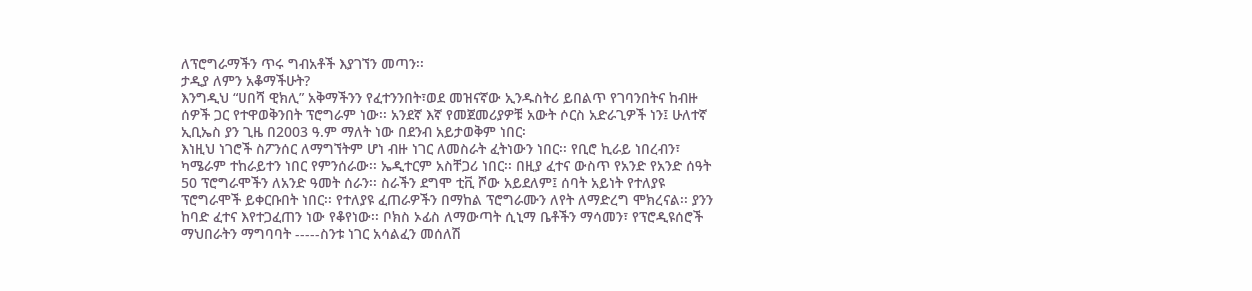ለፕሮግራማችን ጥሩ ግብአቶች እያገኘን መጣን፡፡
ታዲያ ለምን አቆማችሁት?
እንግዲህ “ሀበሻ ዊክሊ” አቅማችንን የፈተንንበት፣ወደ መዝናኛው ኢንዱስትሪ ይበልጥ የገባንበትና ከብዙ ሰዎች ጋር የተዋወቅንበት ፕሮግራም ነው፡፡ አንደኛ እኛ የመጀመሪያዎቹ አውት ሶርስ አድራጊዎች ነን፤ ሁለተኛ ኢቢኤስ ያን ጊዜ በ2003 ዓ.ም ማለት ነው በደንብ አይታወቅም ነበር፡
እነዚህ ነገሮች ስፖንሰር ለማግኘትም ሆነ ብዙ ነገር ለመስራት ፈትነውን ነበር፡፡ የቢሮ ኪራይ ነበረብን፣ ካሜራም ተከራይተን ነበር የምንሰራው፡፡ ኤዲተርም አስቸጋሪ ነበር፡፡ በዚያ ፈተና ውስጥ የአንድ የአንድ ሰዓት 50 ፕሮግራሞችን ለአንድ ዓመት ሰራን፡፡ ስራችን ደግሞ ቲቪ ሾው አይደለም፤ ሰባት አይነት የተለያዩ ፕሮግራሞች ይቀርቡበት ነበር፡፡ የተለያዩ ፈጠራዎችን በማከል ፕሮግራሙን ለየት ለማድረግ ሞክረናል፡፡ ያንን ከባድ ፈተና እየተጋፈጠን ነው የቆየነው፡፡ ቦክስ ኦፊስ ለማውጣት ሲኒማ ቤቶችን ማሳመን፣ የፕሮዲዩሰሮች ማህበራትን ማግባባት -----ስንቱ ነገር አሳልፈን መሰለሽ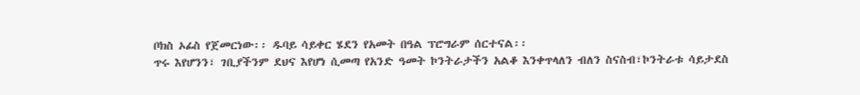ቦክስ ኦፊስ የጀመርነው፡፡ ዱባይ ሳይቀር ሄደን የአመት በዓል ፕሮግራም ሰርተናል፡፡
ጥሩ እየሆንን፣ ገቢያችንም ደህና እየሆነ ሲመጣ የአንድ ዓመት ኮንትራታችን አልቆ እንቀጥላለን ብለን ስናስብ፣ኮንትራቱ ሳይታደስ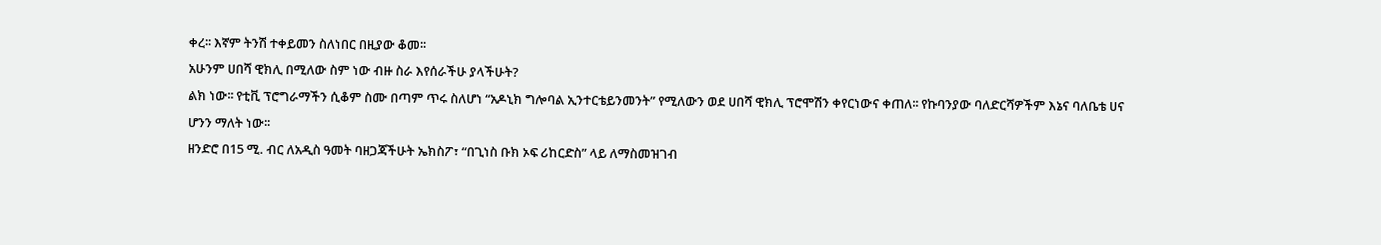ቀረ፡፡ እኛም ትንሽ ተቀይመን ስለነበር በዚያው ቆመ፡፡
አሁንም ሀበሻ ዊክሊ በሚለው ስም ነው ብዙ ስራ እየሰራችሁ ያላችሁት?
ልክ ነው፡፡ የቲቪ ፕሮግራማችን ሲቆም ስሙ በጣም ጥሩ ስለሆነ “አዶኒክ ግሎባል ኢንተርቴይንመንት” የሚለውን ወደ ሀበሻ ዊክሊ ፕሮሞሽን ቀየርነውና ቀጠለ፡፡ የኩባንያው ባለድርሻዎችም እኔና ባለቤቴ ሀና ሆንን ማለት ነው፡፡
ዘንድሮ በ15 ሚ. ብር ለአዲስ ዓመት ባዘጋጃችሁት ኤክስፖ፣ “በጊነስ ቡክ ኦፍ ሪከርድስ” ላይ ለማስመዝገብ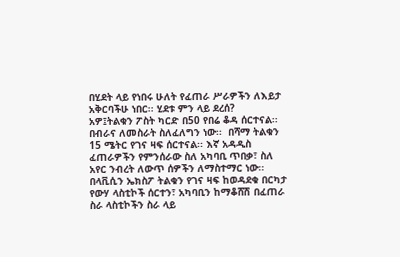በሂደት ላይ የነበሩ ሁለት የፈጠራ ሥራዎችን ለእይታ አቅርባችሁ ነበር፡፡ ሂደቱ ምን ላይ ደረሰ?
አዎ፤ትልቁን ፖስት ካርድ በ50 የበሬ ቆዳ ሰርተናል፡፡ በብራና ለመስራት ስለፈለግን ነው፡፡  በሻማ ትልቁን 15 ሜትር የገና ዛፍ ሰርተናል፡፡ እኛ አዳዲስ ፈጠራዎችን የምንሰራው ስለ አካባቢ ጥበቃ፣ ስለ አየር ንብረት ለውጥ ሰዎችን ለማስተማር ነው፡፡
በላቪሲን ኤክስፖ ትልቁን የገና ዛፍ ከወዳደቁ በርካታ የውሃ ላስቲኮች ሰርተን፣ አካባቢን ከማቆሸሽ በፈጠራ ስራ ላስቲኮችን ስራ ላይ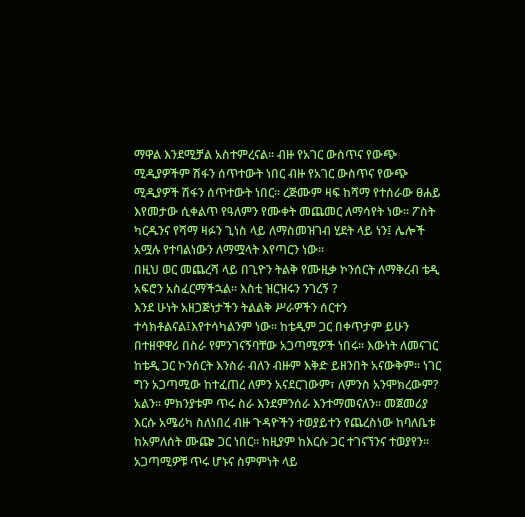ማዋል እንደሚቻል አስተምረናል፡፡ ብዙ የአገር ውስጥና የውጭ ሚዲያዎችም ሽፋን ሰጥተውት ነበር ብዙ የአገር ውስጥና የውጭ ሚዲያዎች ሽፋን ሰጥተውት ነበር፡፡ ረጅሙም ዛፍ ከሻማ የተሰራው ፀሐይ እየመታው ሲቀልጥ የዓለምን የሙቀት መጨመር ለማሳየት ነው፡፡ ፖስት ካርዱንና የሻማ ዛፉን ጊነስ ላይ ለማስመዝገብ ሂደት ላይ ነን፤ ሌሎች አሟሉ የተባልነውን ለማሟላት እየጣርን ነው፡፡
በዚህ ወር መጨረሻ ላይ በጊዮን ትልቅ የሙዚቃ ኮንሰርት ለማቅረብ ቴዲ አፍሮን አስፈርማችኋል፡፡ እስቲ ዝርዝሩን ንገረኝ ?
እንደ ሁነት አዘጋጅነታችን ትልልቅ ሥራዎችን ሰርተን ተሳክቶልናል፤እየተሳካልንም ነው፡፡ ከቴዲም ጋር በቀጥታም ይሁን በተዘዋዋሪ በስራ የምንገናኝባቸው አጋጣሚዎች ነበሩ፡፡ እውነት ለመናገር ከቴዲ ጋር ኮንሰርት እንስራ ብለን ብዙም እቅድ ይዘንበት አናውቅም፡፡ ነገር ግን አጋጣሚው ከተፈጠረ ለምን አናደርገውም፣ ለምንስ አንሞክረውም? አልን፡፡ ምክንያቱም ጥሩ ስራ እንደምንሰራ እንተማመናለን፡፡ መጀመሪያ እርሱ አሜሪካ ስለነበረ ብዙ ጉዳዮችን ተወያይተን የጨረስነው ከባለቤቱ ከአምለሰት ሙጬ ጋር ነበር፡፡ ከዚያም ከእርሱ ጋር ተገናኘንና ተወያየን፡፡ አጋጣሚዎቹ ጥሩ ሆኑና ስምምነት ላይ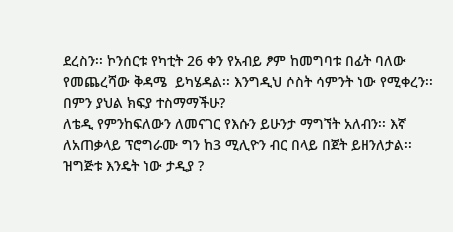ደረስን፡፡ ኮንሰርቱ የካቲት 26 ቀን የአብይ ፆም ከመግባቱ በፊት ባለው የመጨረሻው ቅዳሜ  ይካሄዳል፡፡ እንግዲህ ሶስት ሳምንት ነው የሚቀረን፡፡
በምን ያህል ክፍያ ተስማማችሁ?
ለቴዲ የምንከፍለውን ለመናገር የእሱን ይሁንታ ማግኘት አለብን፡፡ እኛ ለአጠቃላይ ፕሮግራሙ ግን ከ3 ሚሊዮን ብር በላይ በጀት ይዘንለታል፡፡
ዝግጅቱ እንዴት ነው ታዲያ ?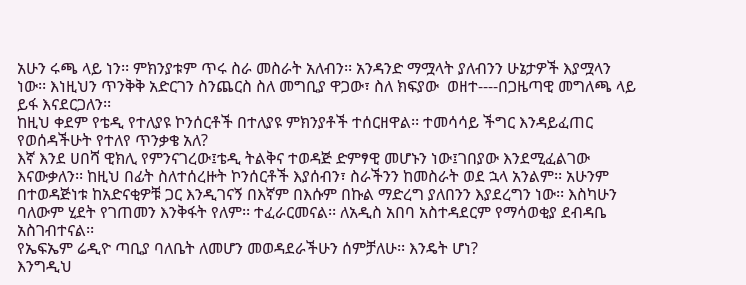አሁን ሩጫ ላይ ነን፡፡ ምክንያቱም ጥሩ ስራ መስራት አለብን፡፡ አንዳንድ ማሟላት ያለብንን ሁኔታዎች እያሟላን ነው፡፡ እነዚህን ጥንቅቅ አድርገን ስንጨርስ ስለ መግቢያ ዋጋው፣ ስለ ክፍያው  ወዘተ----በጋዜጣዊ መግለጫ ላይ ይፋ እናደርጋለን፡፡
ከዚህ ቀደም የቴዲ የተለያዩ ኮንሰርቶች በተለያዩ ምክንያቶች ተሰርዘዋል፡፡ ተመሳሳይ ችግር እንዳይፈጠር የወሰዳችሁት የተለየ ጥንቃቄ አለ?
እኛ እንደ ሀበሻ ዊክሊ የምንናገረው፤ቴዲ ትልቅና ተወዳጅ ድምፃዊ መሆኑን ነው፤ገበያው እንደሚፈልገው እናውቃለን፡፡ ከዚህ በፊት ስለተሰረዙት ኮንሰርቶች እያሰብን፣ ስራችንን ከመስራት ወደ ኋላ አንልም፡፡ አሁንም በተወዳጅነቱ ከአድናቂዎቹ ጋር እንዲገናኝ በእኛም በእሱም በኩል ማድረግ ያለበንን እያደረግን ነው፡፡ እስካሁን ባለውም ሂደት የገጠመን እንቅፋት የለም፡፡ ተፈራርመናል፡፡ ለአዲስ አበባ አስተዳደርም የማሳወቂያ ደብዳቤ አስገብተናል፡፡
የኤፍኤም ሬዲዮ ጣቢያ ባለቤት ለመሆን መወዳደራችሁን ሰምቻለሁ፡፡ እንዴት ሆነ?
እንግዲህ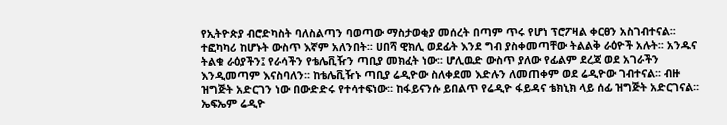የኢትዮጵያ ብሮድካስት ባለስልጣን ባወጣው ማስታወቂያ መሰረት በጣም ጥሩ የሆነ ፕሮፖዛል ቀርፀን አስገብተናል፡፡ ተፎካካሪ ከሆኑት ውስጥ እኛም አለንበት፡፡ ሀበሻ ዊክሊ ወደፊት እንደ ግብ ያስቀመጣቸው ትልልቅ ራዕዮች አሉት፡፡ አንዱና ትልቁ ራዕያችን፤ የራሳችን የቴሌቪዥን ጣቢያ መክፈት ነው፡፡ ሆሊዉድ ውስጥ ያለው የፊልም ደረጃ ወደ አገራችን እንዲመጣም እናስባለን፡፡ ከቴሌቪዥኑ ጣቢያ ሬዲዮው ስለቀደመ እድሉን ለመጠቀም ወደ ሬዲዮው ገብተናል፡፡ ብዙ ዝግጅት አድርገን ነው በውድድሩ የተሳተፍነው፡፡ ከፋይናንሱ ይበልጥ የሬዲዮ ፋይዳና ቴክኒክ ላይ ሰፊ ዝግጅት አድርገናል፡፡
ኤፍኤም ሬዲዮ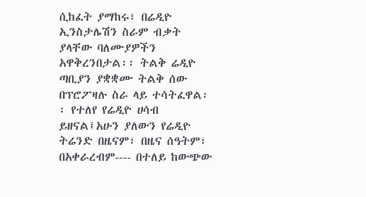ሲከፈት ያማከሩ፣ በሬዲዮ ኢንስታሌሽን ስራም ብቃት ያላቸው ባለሙያዎችን አዋቅረንበታል፡፡ ትልቅ ሬዲዮ ጣቢያን ያቋቋሙ ትልቅ ሰው በፕሮፖዛሉ ስራ ላይ ተሳትፈዋል፡፡ የተለየ የሬዲዮ ሀሳብ ይዘናል፤አሁን ያለውን የሬዲዮ ትሬንድ በዜናም፣ በዜና ሰዓትም፣ በአቀራረብም---- በተለይ ከውጭው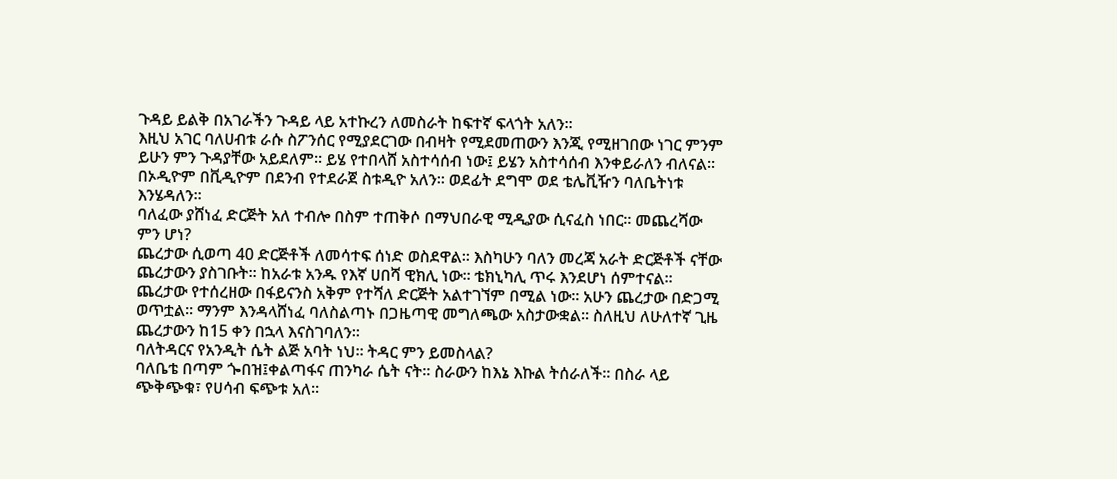ጉዳይ ይልቅ በአገራችን ጉዳይ ላይ አተኩረን ለመስራት ከፍተኛ ፍላጎት አለን፡፡
እዚህ አገር ባለሀብቱ ራሱ ስፖንሰር የሚያደርገው በብዛት የሚደመጠውን እንጂ የሚዘገበው ነገር ምንም ይሁን ምን ጉዳያቸው አይደለም፡፡ ይሄ የተበላሸ አስተሳሰብ ነው፤ ይሄን አስተሳሰብ እንቀይራለን ብለናል፡፡ በኦዲዮም በቪዲዮም በደንብ የተደራጀ ስቱዲዮ አለን፡፡ ወደፊት ደግሞ ወደ ቴሌቪዥን ባለቤትነቱ እንሄዳለን፡፡
ባለፈው ያሸነፈ ድርጅት አለ ተብሎ በስም ተጠቅሶ በማህበራዊ ሚዲያው ሲናፈስ ነበር፡፡ መጨረሻው ምን ሆነ?
ጨረታው ሲወጣ 40 ድርጅቶች ለመሳተፍ ሰነድ ወስደዋል፡፡ እስካሁን ባለን መረጃ አራት ድርጅቶች ናቸው ጨረታውን ያስገቡት፡፡ ከአራቱ አንዱ የእኛ ሀበሻ ዊክሊ ነው፡፡ ቴክኒካሊ ጥሩ እንደሆነ ሰምተናል፡፡ ጨረታው የተሰረዘው በፋይናንስ አቅም የተሻለ ድርጅት አልተገኘም በሚል ነው፡፡ አሁን ጨረታው በድጋሚ ወጥቷል፡፡ ማንም እንዳላሸነፈ ባለስልጣኑ በጋዜጣዊ መግለጫው አስታውቋል፡፡ ስለዚህ ለሁለተኛ ጊዜ ጨረታውን ከ15 ቀን በኋላ እናስገባለን፡፡
ባለትዳርና የአንዲት ሴት ልጅ አባት ነህ፡፡ ትዳር ምን ይመስላል?
ባለቤቴ በጣም ጐበዝ፤ቀልጣፋና ጠንካራ ሴት ናት፡፡ ስራውን ከእኔ እኩል ትሰራለች፡፡ በስራ ላይ ጭቅጭቁ፣ የሀሳብ ፍጭቱ አለ፡፡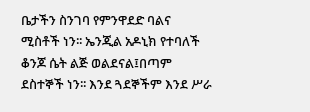ቤታችን ስንገባ የምንዋደድ ባልና ሚስቶች ነን፡፡ ኤንጂል አዶኒክ የተባለች ቆንጆ ሴት ልጅ ወልደናል፤በጣም ደስተኞች ነን፡፡ እንደ ጓደኞችም እንደ ሥራ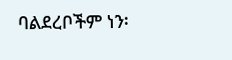ባልደረቦችም ነን፡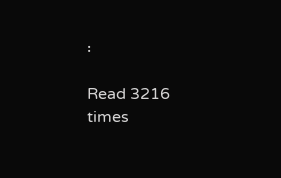፡

Read 3216 times